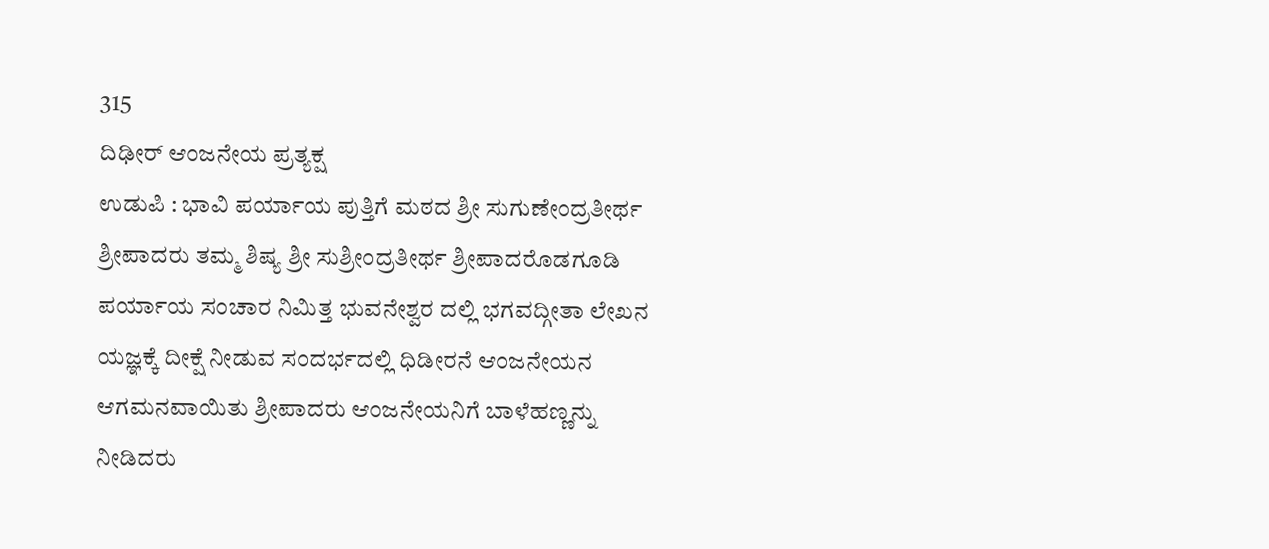315
ದಿಢೀರ್ ಆಂಜನೇಯ ಪ್ರತ್ಯಕ್ಷ
ಉಡುಪಿ : ಭಾವಿ ಪರ್ಯಾಯ ಪುತ್ತಿಗೆ ಮಠದ ಶ್ರೀ ಸುಗುಣೇಂದ್ರತೀರ್ಥ ಶ್ರೀಪಾದರು ತಮ್ಮ ಶಿಷ್ಯ ಶ್ರೀ ಸುಶ್ರೀಂದ್ರತೀರ್ಥ ಶ್ರೀಪಾದರೊಡಗೂಡಿ ಪರ್ಯಾಯ ಸಂಚಾರ ನಿಮಿತ್ತ ಭುವನೇಶ್ವರ ದಲ್ಲಿ ಭಗವದ್ಗೀತಾ ಲೇಖನ ಯಜ್ಞಕ್ಕೆ ದೀಕ್ಷೆ ನೀಡುವ ಸಂದರ್ಭದಲ್ಲಿ ಧಿಡೀರನೆ ಆಂಜನೇಯನ ಆಗಮನವಾಯಿತು ಶ್ರೀಪಾದರು ಆಂಜನೇಯನಿಗೆ ಬಾಳೆಹಣ್ಣನ್ನು ನೀಡಿದರು